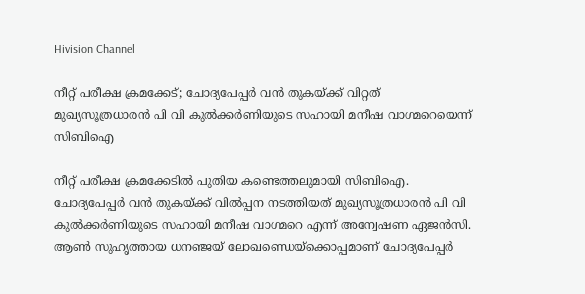Hivision Channel

നീറ്റ് പരീക്ഷ ക്രമക്കേട്; ചോദ്യപേപ്പര്‍ വന്‍ തുകയ്ക്ക് വിറ്റത് മുഖ്യസൂത്രധാരന്‍ പി വി കുല്‍ക്കര്‍ണിയുടെ സഹായി മനീഷ വാഗ്മറെയെന്ന് സിബിഐ

നീറ്റ് പരീക്ഷ ക്രമക്കേടില്‍ പുതിയ കണ്ടെത്തലുമായി സിബിഐ. ചോദ്യപേപ്പര്‍ വന്‍ തുകയ്ക്ക് വില്‍പ്പന നടത്തിയത് മുഖ്യസൂത്രധാരന്‍ പി വി കുല്‍ക്കര്‍ണിയുടെ സഹായി മനീഷ വാഗ്മറെ എന്ന് അന്വേഷണ ഏജന്‍സി. ആണ്‍ സുഹൃത്തായ ധനഞ്ജയ് ലോഖണ്ഡെയ്ക്കൊപ്പമാണ് ചോദ്യപേപ്പര്‍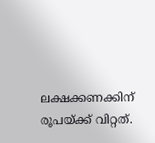ലക്ഷക്കണക്കിന് രൂപയ്ക്ക് വിറ്റത്.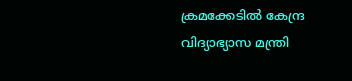ക്രമക്കേടില്‍ കേന്ദ്ര വിദ്യാഭ്യാസ മന്ത്രി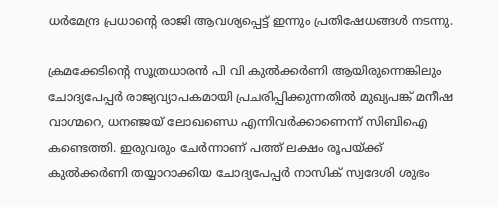ധര്‍മേന്ദ്ര പ്രധാന്റെ രാജി ആവശ്യപ്പെട്ട് ഇന്നും പ്രതിഷേധങ്ങള്‍ നടന്നു.

ക്രമക്കേടിന്റെ സൂത്രധാരന്‍ പി വി കുല്‍ക്കര്‍ണി ആയിരുന്നെങ്കിലും ചോദ്യപേപ്പര്‍ രാജ്യവ്യാപകമായി പ്രചരിപ്പിക്കുന്നതില്‍ മുഖ്യപങ്ക് മനീഷ വാഗ്മറെ, ധനഞ്ജയ് ലോഖണ്ഡെ എന്നിവര്‍ക്കാണെന്ന് സിബിഐ കണ്ടെത്തി. ഇരുവരും ചേര്‍ന്നാണ് പത്ത് ലക്ഷം രൂപയ്ക്ക് കുല്‍ക്കര്‍ണി തയ്യാറാക്കിയ ചോദ്യപേപ്പര്‍ നാസിക് സ്വദേശി ശുഭം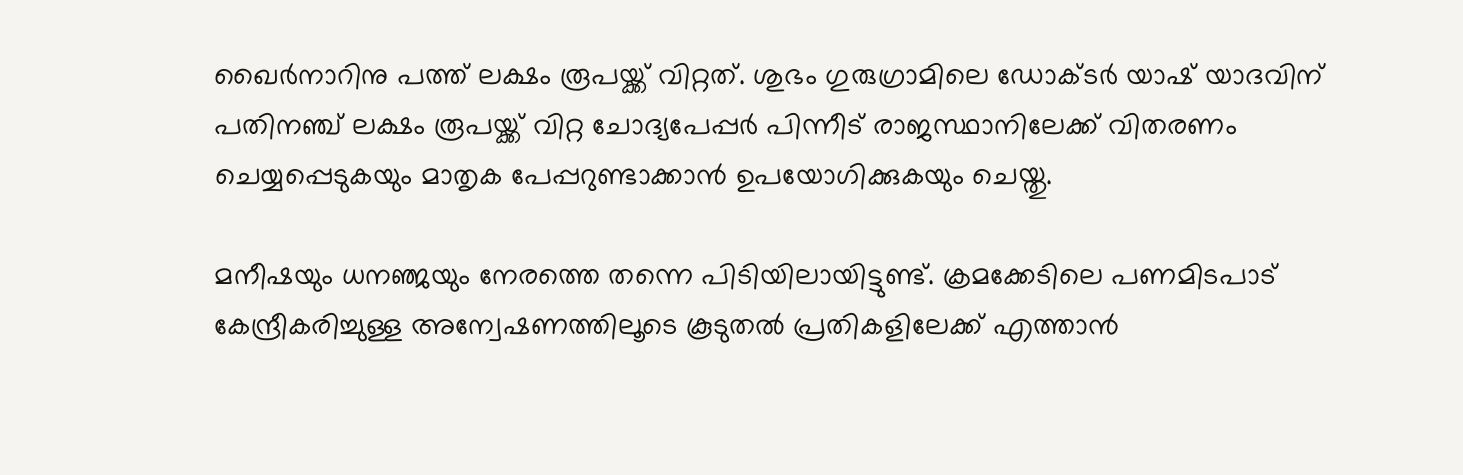ഖൈര്‍നാറിനു പത്ത് ലക്ഷം രൂപയ്ക്ക് വിറ്റത്. ശുഭം ഗുരുഗ്രാമിലെ ഡോക്ടര്‍ യാഷ് യാദവിന് പതിനഞ്ച് ലക്ഷം രൂപയ്ക്ക് വിറ്റ ചോദ്യപേപ്പര്‍ പിന്നീട് രാജസ്ഥാനിലേക്ക് വിതരണം ചെയ്യപ്പെടുകയും മാതൃക പേപ്പറുണ്ടാക്കാന്‍ ഉപയോഗിക്കുകയും ചെയ്തു.

മനീഷയും ധനഞ്ജയും നേരത്തെ തന്നെ പിടിയിലായിട്ടുണ്ട്. ക്രമക്കേടിലെ പണമിടപാട് കേന്ദ്രീകരിച്ചുള്ള അന്വേഷണത്തിലൂടെ കൂടുതല്‍ പ്രതികളിലേക്ക് എത്താന്‍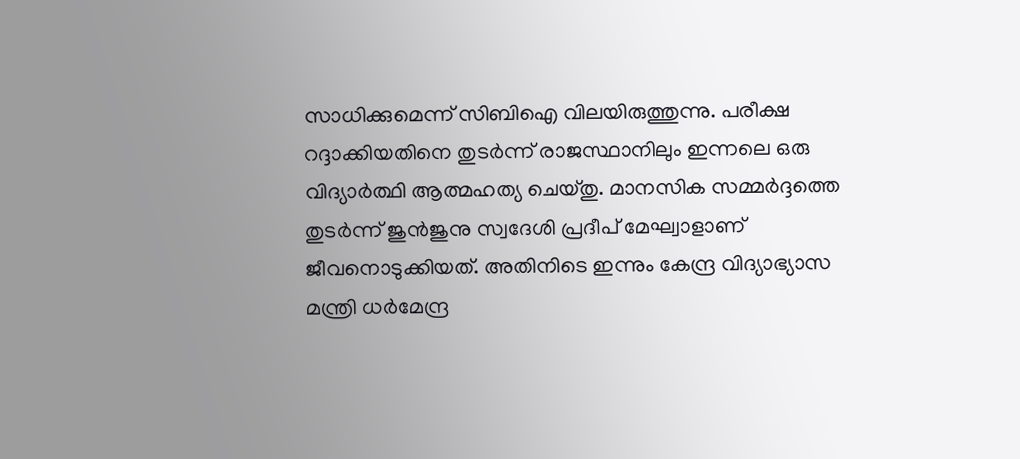സാധിക്കുമെന്ന് സിബിഐ വിലയിരുത്തുന്നു. പരീക്ഷ റദ്ദാക്കിയതിനെ തുടര്‍ന്ന് രാജസ്ഥാനിലും ഇന്നലെ ഒരു വിദ്യാര്‍ത്ഥി ആത്മഹത്യ ചെയ്തു. മാനസിക സമ്മര്‍ദ്ദത്തെ തുടര്‍ന്ന് ജുന്‍ജുനു സ്വദേശി പ്രദീപ് മേഘ്വാളാണ് ജീവനൊടുക്കിയത്. അതിനിടെ ഇന്നും കേന്ദ്ര വിദ്യാഭ്യാസ മന്ത്രി ധര്‍മേന്ദ്ര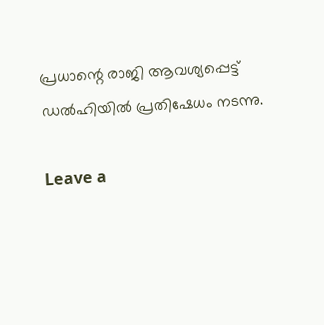പ്രധാന്റെ രാജി ആവശ്യപ്പെട്ട് ഡല്‍ഹിയില്‍ പ്രതിഷേധം നടന്നു.

Leave a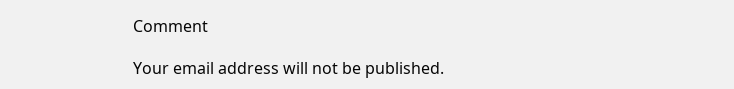Comment

Your email address will not be published.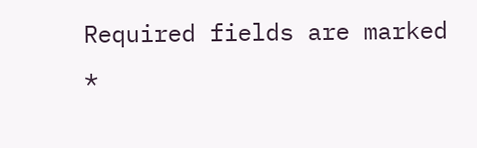Required fields are marked *